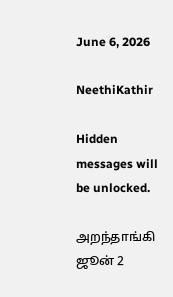June 6, 2026

NeethiKathir

Hidden messages will be unlocked.

அறந்தாங்கி ஜூன் 2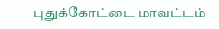புதுக்கோட்டை மாவட்டம்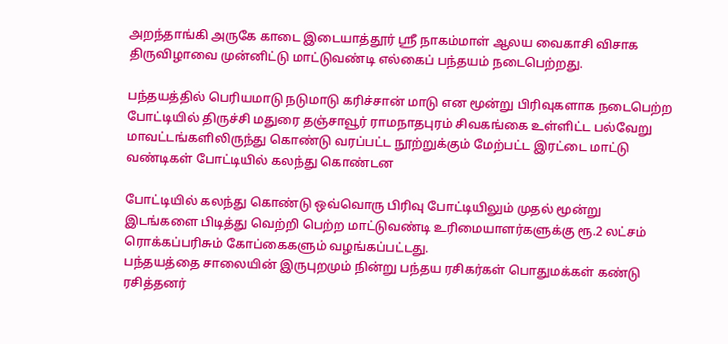அறந்தாங்கி அருகே காடை இடையாத்தூர் ஸ்ரீ நாகம்மாள் ஆலய வைகாசி விசாக திருவிழாவை முன்னிட்டு மாட்டுவண்டி எல்கைப் பந்தயம் நடைபெற்றது.

பந்தயத்தில் பெரியமாடு நடுமாடு கரிச்சான் மாடு என மூன்று பிரிவுகளாக நடைபெற்ற போட்டியில் திருச்சி மதுரை தஞ்சாவூர் ராமநாதபுரம் சிவகங்கை உள்ளிட்ட பல்வேறு மாவட்டங்களிலிருந்து கொண்டு வரப்பட்ட நூற்றுக்கும் மேற்பட்ட இரட்டை மாட்டு வண்டிகள் போட்டியில் கலந்து கொண்டன

போட்டியில் கலந்து கொண்டு ஒவ்வொரு பிரிவு போட்டியிலும் முதல் மூன்று இடங்களை பிடித்து வெற்றி பெற்ற மாட்டுவண்டி உரிமையாளர்களுக்கு ரூ.2 லட்சம் ரொக்கப்பரிசும் கோப்கைகளும் வழங்கப்பட்டது.
பந்தயத்தை சாலையின் இருபுறமும் நின்று பந்தய ரசிகர்கள் பொதுமக்கள் கண்டு ரசித்தனர்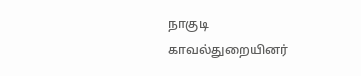நாகுடி காவல்துறையினர்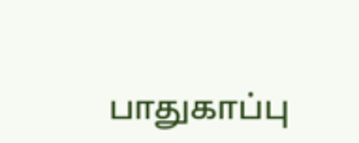பாதுகாப்பு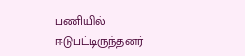பணியில் ஈடுபட்டிருந்தனர்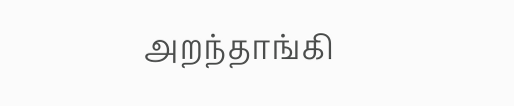அறந்தாங்கி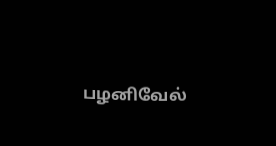பழனிவேல்